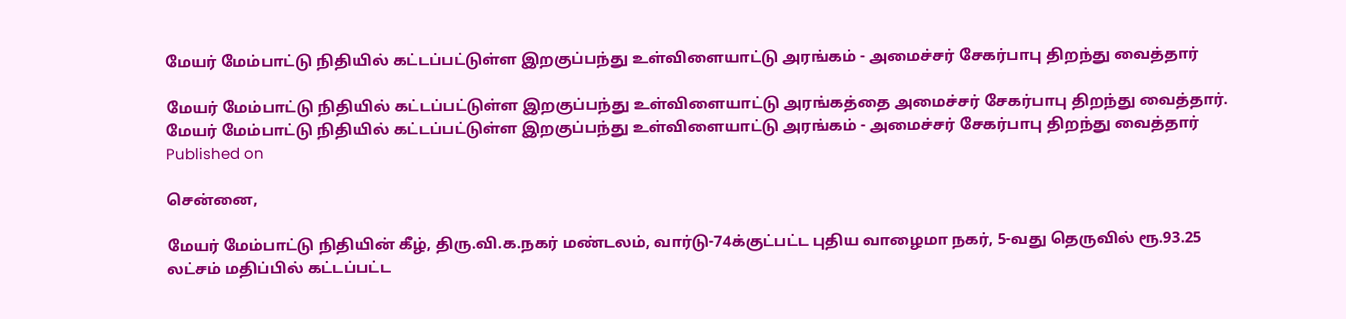மேயர் மேம்பாட்டு நிதியில் கட்டப்பட்டுள்ள இறகுப்பந்து உள்விளையாட்டு அரங்கம் - அமைச்சர் சேகர்பாபு திறந்து வைத்தார்

மேயர் மேம்பாட்டு நிதியில் கட்டப்பட்டுள்ள இறகுப்பந்து உள்விளையாட்டு அரங்கத்தை அமைச்சர் சேகர்பாபு திறந்து வைத்தார்.
மேயர் மேம்பாட்டு நிதியில் கட்டப்பட்டுள்ள இறகுப்பந்து உள்விளையாட்டு அரங்கம் - அமைச்சர் சேகர்பாபு திறந்து வைத்தார்
Published on

சென்னை,

மேயர் மேம்பாட்டு நிதியின் கீழ், திரு.வி.க.நகர் மண்டலம், வார்டு-74க்குட்பட்ட புதிய வாழைமா நகர், 5-வது தெருவில் ரூ.93.25 லட்சம் மதிப்பில் கட்டப்பட்ட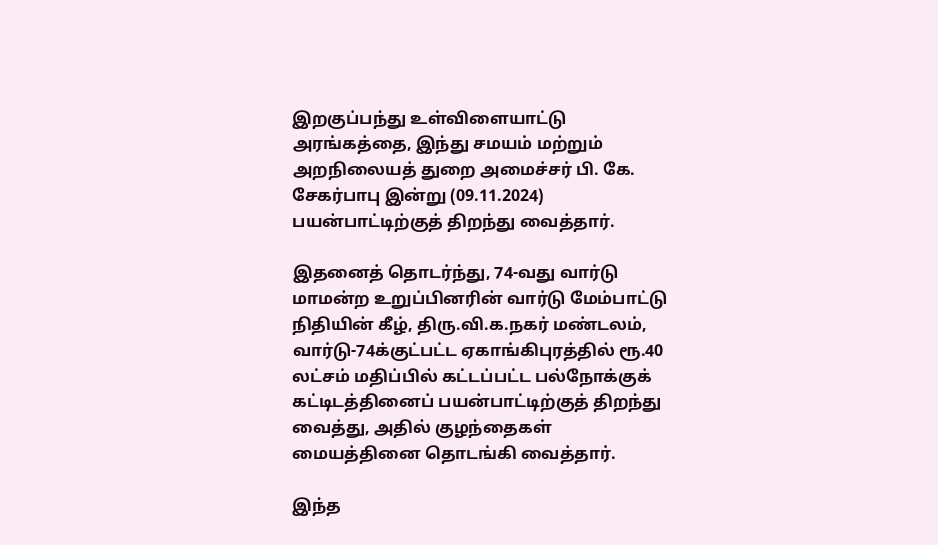இறகுப்பந்து உள்விளையாட்டு அரங்கத்தை, இந்து சமயம் மற்றும் அறநிலையத் துறை அமைச்சர் பி. கே. சேகர்பாபு இன்று (09.11.2024) பயன்பாட்டிற்குத் திறந்து வைத்தார்.

இதனைத் தொடர்ந்து, 74-வது வார்டு மாமன்ற உறுப்பினரின் வார்டு மேம்பாட்டு நிதியின் கீழ், திரு.வி.க.நகர் மண்டலம், வார்டு-74க்குட்பட்ட ஏகாங்கிபுரத்தில் ரூ.40 லட்சம் மதிப்பில் கட்டப்பட்ட பல்நோக்குக் கட்டிடத்தினைப் பயன்பாட்டிற்குத் திறந்து வைத்து, அதில் குழந்தைகள் மையத்தினை தொடங்கி வைத்தார்.

இந்த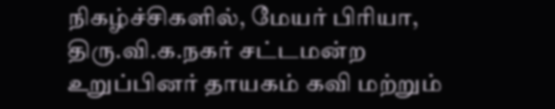நிகழ்ச்சிகளில், மேயர் பிரியா, திரு.வி.க.நகர் சட்டமன்ற உறுப்பினர் தாயகம் கவி மற்றும்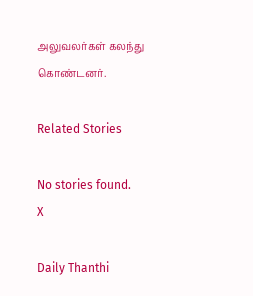அலுவலர்கள் கலந்து கொண்டனர்.

Related Stories

No stories found.
X

Daily Thanthi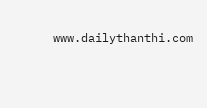www.dailythanthi.com